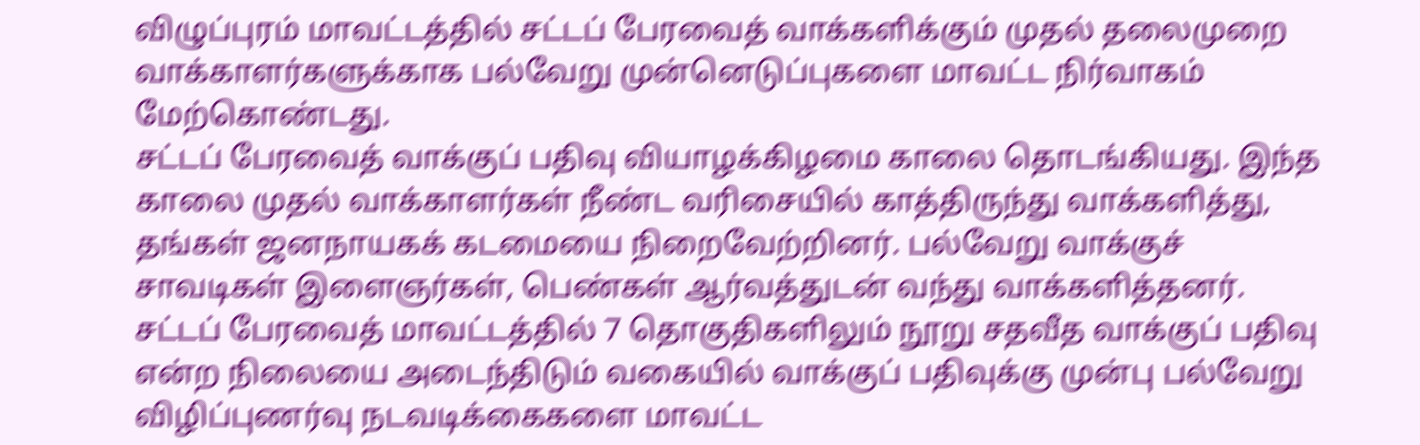விழுப்புரம் மாவட்டத்தில் சட்டப் பேரவைத் வாக்களிக்கும் முதல் தலைமுறை வாக்காளர்களுக்காக பல்வேறு முன்னெடுப்புகளை மாவட்ட நிர்வாகம் மேற்கொண்டது.
சட்டப் பேரவைத் வாக்குப் பதிவு வியாழக்கிழமை காலை தொடங்கியது. இந்த காலை முதல் வாக்காளர்கள் நீண்ட வரிசையில் காத்திருந்து வாக்களித்து, தங்கள் ஜனநாயகக் கடமையை நிறைவேற்றினர். பல்வேறு வாக்குச் சாவடிகள் இளைஞர்கள், பெண்கள் ஆர்வத்துடன் வந்து வாக்களித்தனர்.
சட்டப் பேரவைத் மாவட்டத்தில் 7 தொகுதிகளிலும் நூறு சதவீத வாக்குப் பதிவு என்ற நிலையை அடைந்திடும் வகையில் வாக்குப் பதிவுக்கு முன்பு பல்வேறு விழிப்புணர்வு நடவடிக்கைகளை மாவட்ட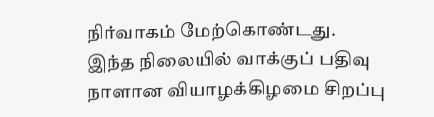நிர்வாகம் மேற்கொண்டது.
இந்த நிலையில் வாக்குப் பதிவு நாளான வியாழக்கிழமை சிறப்பு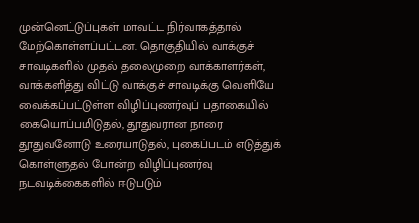முன்னெட்டுப்புகள் மாவட்ட நிர்வாகத்தால் மேற்கொள்ளப்பட்டன. தொகுதியில் வாக்குச் சாவடிகளில் முதல் தலைமுறை வாக்காளர்கள், வாக்களித்து விட்டு வாக்குச் சாவடிக்கு வெளியே வைக்கப்பட்டுள்ள விழிப்புணர்வுப் பதாகையில் கையொப்பமிடுதல், தூதுவரான நாரை தூதுவனோடு உரையாடுதல், புகைப்படம் எடுத்துக் கொள்ளுதல் போன்ற விழிப்புணர்வு நடவடிக்கைகளில் ஈடுபடும்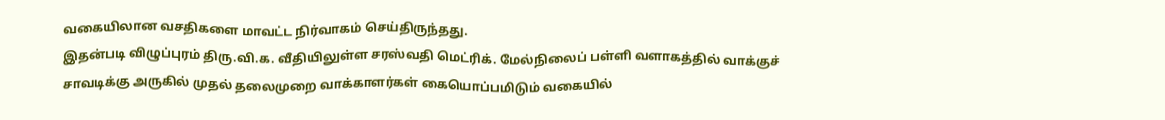வகையிலான வசதிகளை மாவட்ட நிர்வாகம் செய்திருந்தது.
இதன்படி விழுப்புரம் திரு.வி.க. வீதியிலுள்ள சரஸ்வதி மெட்ரிக். மேல்நிலைப் பள்ளி வளாகத்தில் வாக்குச் சாவடிக்கு அருகில் முதல் தலைமுறை வாக்காளர்கள் கையொப்பமிடும் வகையில்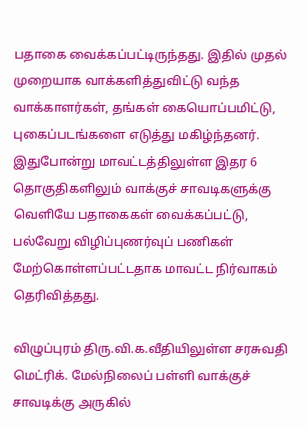பதாகை வைக்கப்பட்டிருந்தது. இதில் முதல் முறையாக வாக்களித்துவிட்டு வந்த வாக்காளர்கள், தங்கள் கையொப்பமிட்டு, புகைப்படங்களை எடுத்து மகிழ்ந்தனர். இதுபோன்று மாவட்டத்திலுள்ள இதர 6 தொகுதிகளிலும் வாக்குச் சாவடிகளுக்கு வெளியே பதாகைகள் வைக்கப்பட்டு, பல்வேறு விழிப்புணர்வுப் பணிகள் மேற்கொள்ளப்பட்டதாக மாவட்ட நிர்வாகம் தெரிவித்தது.

விழுப்புரம் திரு.வி.க.வீதியிலுள்ள சரசுவதி மெட்ரிக். மேல்நிலைப் பள்ளி வாக்குச் சாவடிக்கு அருகில்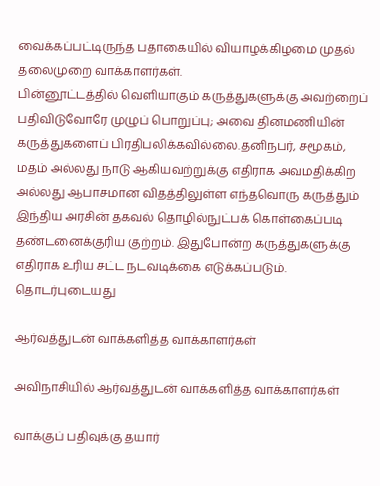வைக்கப்பட்டிருந்த பதாகையில் வியாழக்கிழமை முதல் தலைமுறை வாக்காளர்கள்.
பின்னூட்டத்தில் வெளியாகும் கருத்துகளுக்கு அவற்றைப் பதிவிடுவோரே முழுப் பொறுப்பு; அவை தினமணியின் கருத்துகளைப் பிரதிபலிக்கவில்லை.தனிநபர், சமூகம், மதம் அல்லது நாடு ஆகியவற்றுக்கு எதிராக அவமதிக்கிற அல்லது ஆபாசமான விதத்திலுள்ள எந்தவொரு கருத்தும் இந்திய அரசின் தகவல் தொழில்நுட்பக் கொள்கைப்படி தண்டனைக்குரிய குற்றம். இதுபோன்ற கருத்துகளுக்கு எதிராக உரிய சட்ட நடவடிக்கை எடுக்கப்படும்.
தொடர்புடையது

ஆர்வத்துடன் வாக்களித்த வாக்காளர்கள்

அவிநாசியில் ஆர்வத்துடன் வாக்களித்த வாக்காளர்கள்

வாக்குப் பதிவுக்கு தயார்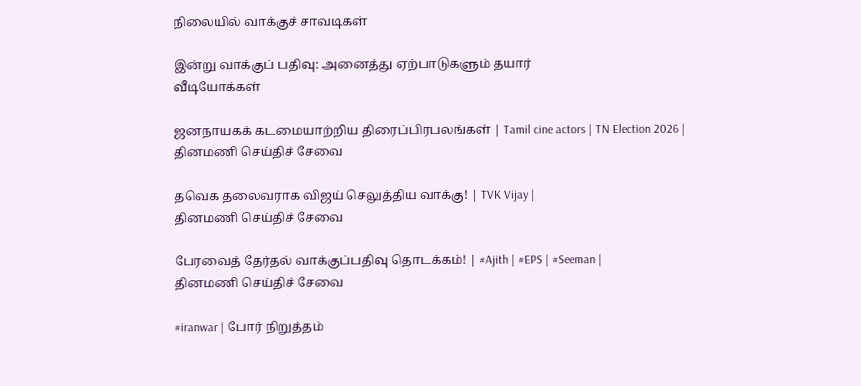நிலையில் வாக்குச் சாவடிகள்

இன்று வாக்குப் பதிவு: அனைத்து ஏற்பாடுகளும் தயார்
வீடியோக்கள்

ஜனநாயகக் கடமையாற்றிய திரைப்பிரபலங்கள் | Tamil cine actors | TN Election 2026 |
தினமணி செய்திச் சேவை

தவெக தலைவராக விஜய் செலுத்திய வாக்கு! | TVK Vijay |
தினமணி செய்திச் சேவை

பேரவைத் தேர்தல் வாக்குப்பதிவு தொடக்கம்! | #Ajith | #EPS | #Seeman |
தினமணி செய்திச் சேவை

#iranwar | போர் நிறுத்தம்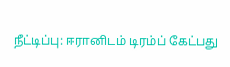நீட்டிப்பு: ஈரானிடம் டிரம்ப் கேட்பது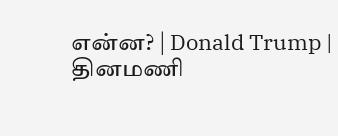என்ன? | Donald Trump |
தினமணி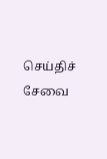செய்திச் சேவை